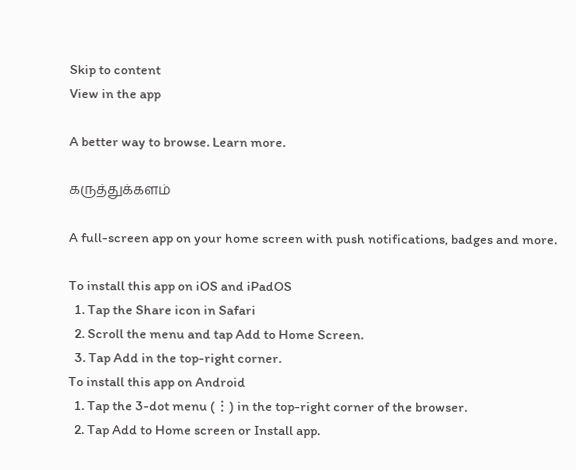Skip to content
View in the app

A better way to browse. Learn more.

கருத்துக்களம்

A full-screen app on your home screen with push notifications, badges and more.

To install this app on iOS and iPadOS
  1. Tap the Share icon in Safari
  2. Scroll the menu and tap Add to Home Screen.
  3. Tap Add in the top-right corner.
To install this app on Android
  1. Tap the 3-dot menu (⋮) in the top-right corner of the browser.
  2. Tap Add to Home screen or Install app.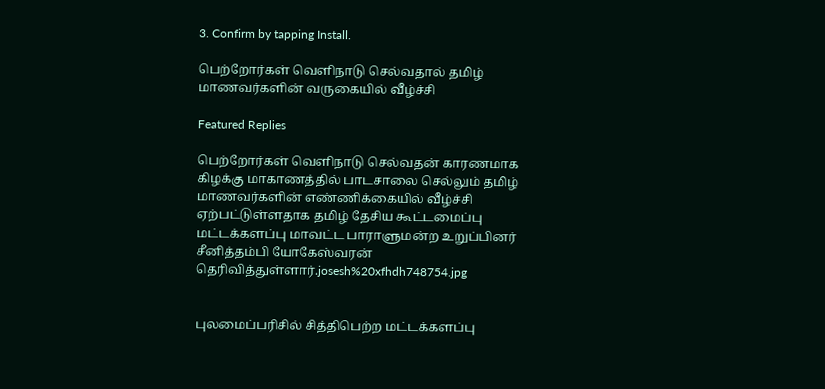3. Confirm by tapping Install.

பெற்றோர்கள் வெளிநாடு செல்வதால் தமிழ் மாணவர்களின் வருகையில் வீழ்ச்சி

Featured Replies

பெற்றோர்கள் வெளிநாடு செல்வதன் காரணமாக கிழக்கு மாகாணத்தில் பாடசாலை செல்லும் தமிழ் மாணவர்களின் எண்ணிக்கையில் வீழ்ச்சி ஏற்பட்டுள்ளதாக தமிழ் தேசிய கூட்டமைப்பு மட்டக்களப்பு மாவட்ட பாராளுமன்ற உறுப்பினர் சீனித்தம்பி யோகேஸ்வரன் தெரிவித்துள்ளார்.josesh%20xfhdh748754.jpg


புலமைப்பரிசில் சித்திபெற்ற மட்டக்களப்பு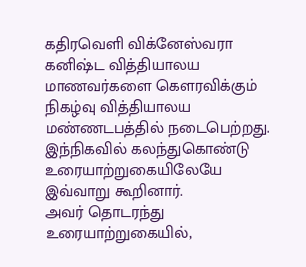கதிரவெளி விக்னேஸ்வரா கனிஷ்ட வித்தியாலய மாணவர்களை கௌரவிக்கும் நிகழ்வு வித்தியாலய மண்ணடபத்தில் நடைபெற்றது. இந்நிகவில் கலந்துகொண்டு உரையாற்றுகையிலேயே இவ்வாறு கூறினார்.
அவர் தொடரந்து உரையாற்றுகையில்,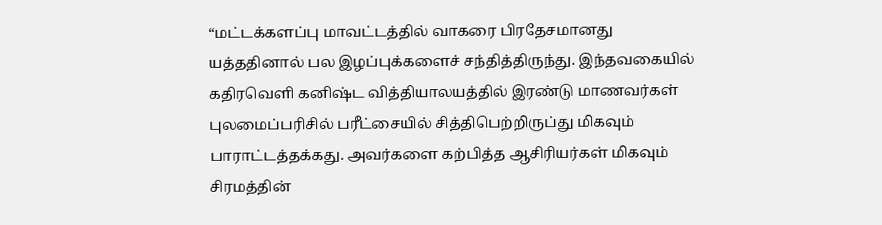“மட்டக்களப்பு மாவட்டத்தில் வாகரை பிரதேசமானது யத்ததினால் பல இழப்புக்களைச் சந்தித்திருந்து. இந்தவகையில் கதிரவெளி கனிஷ்ட வித்தியாலயத்தில் இரண்டு மாணவர்கள் புலமைப்பரிசில் பரீட்சையில் சித்திபெற்றிருப்து மிகவும் பாராட்டத்தக்கது. அவர்களை கற்பித்த ஆசிரியர்கள் மிகவும் சிரமத்தின்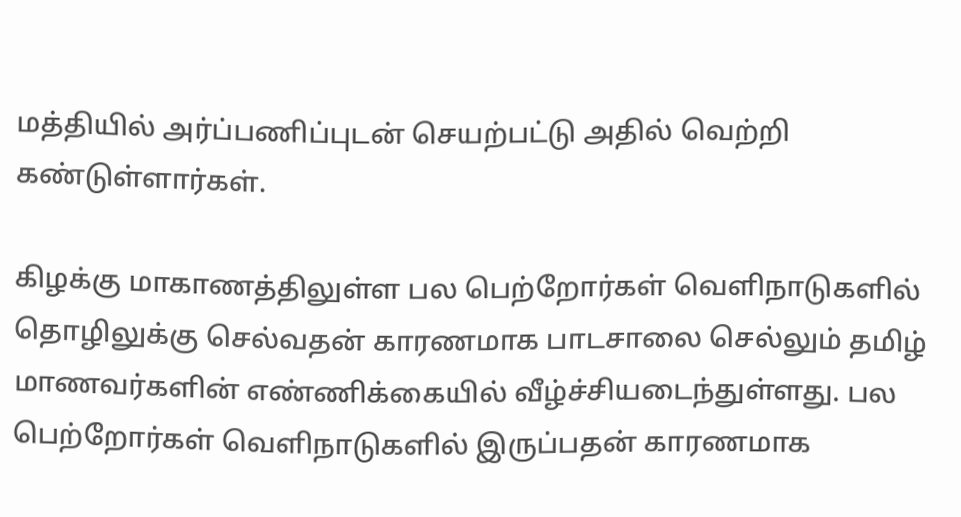மத்தியில் அர்ப்பணிப்புடன் செயற்பட்டு அதில் வெற்றி கண்டுள்ளார்கள்.

கிழக்கு மாகாணத்திலுள்ள பல பெற்றோர்கள் வெளிநாடுகளில் தொழிலுக்கு செல்வதன் காரணமாக பாடசாலை செல்லும் தமிழ் மாணவர்களின் எண்ணிக்கையில் வீழ்ச்சியடைந்துள்ளது. பல பெற்றோர்கள் வெளிநாடுகளில் இருப்பதன் காரணமாக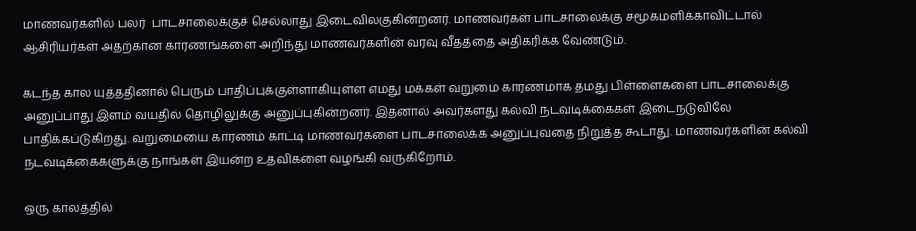மாணவர்களில் பலர்  பாடசாலைக்குச் செல்லாது இடைவிலகுகின்றனர். மாணவர்கள் பாடசாலைக்கு சமூகமளிக்காவிட்டால் ஆசிரியர்கள் அதற்கான காரணங்களை அறிந்து மாணவர்களின் வரவு வீதத்தை அதிகரிக்க வேண்டும்.

கடந்த கால யுத்ததினால் பெரும் பாதிப்புக்குள்ளாகியுள்ள எமது மக்கள் வறுமை காரணமாக தமது பிள்ளைகளை பாடசாலைக்கு அனுப்பாது இளம் வயதில் தொழிலுக்கு அனுப்புகின்றனர். இதனால் அவர்களது கல்வி நடவடிக்கைகள் இடைநடுவிலே பாதிக்கப்டுகிறது. வறுமையை காரணம் காட்டி மாணவர்களை பாடசாலைக்க அனுப்புவதை நிறுத்த கூடாது. மாணவர்களின் கல்வி நடவடிக்கைகளுக்கு நாங்கள் இயன்ற உதவிகளை வழங்கி வருகிறோம்.

ஒரு காலத்தில்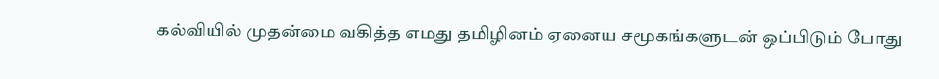கல்வியில் முதன்மை வகித்த எமது தமிழினம் ஏனைய சமூகங்களுடன் ஒப்பிடும் போது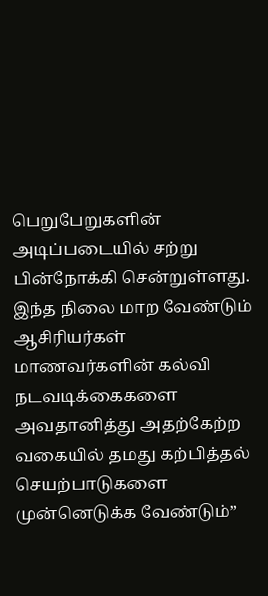பெறுபேறுகளின் அடிப்படையில் சற்று பின்நோக்கி சென்றுள்ளது. இந்த நிலை மாற வேண்டும் ஆசிரியர்கள் மாணவர்களின் கல்வி நடவடிக்கைகளை அவதானித்து அதற்கேற்ற வகையில் தமது கற்பித்தல் செயற்பாடுகளை முன்னெடுக்க வேண்டும்”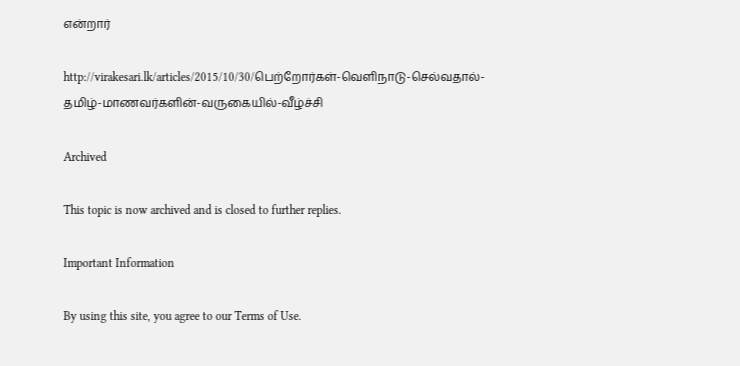என்றார்

http://virakesari.lk/articles/2015/10/30/பெற்றோர்கள்-வெளிநாடு-செல்வதால்-தமிழ்-மாணவர்களின்-வருகையில்-வீழ்ச்சி

Archived

This topic is now archived and is closed to further replies.

Important Information

By using this site, you agree to our Terms of Use.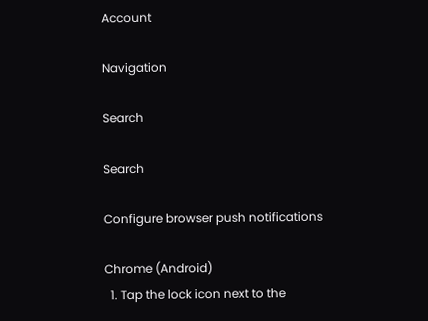Account

Navigation

Search

Search

Configure browser push notifications

Chrome (Android)
  1. Tap the lock icon next to the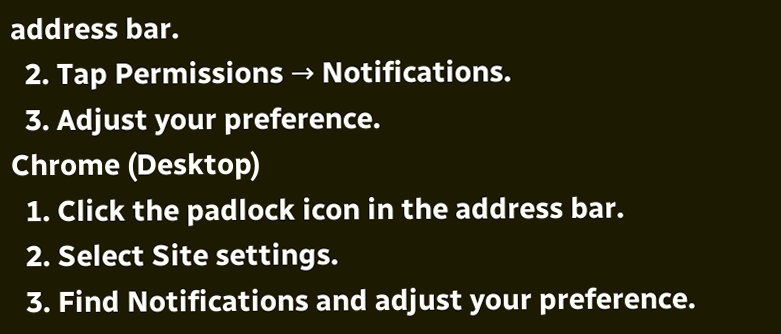address bar.
  2. Tap Permissions → Notifications.
  3. Adjust your preference.
Chrome (Desktop)
  1. Click the padlock icon in the address bar.
  2. Select Site settings.
  3. Find Notifications and adjust your preference.